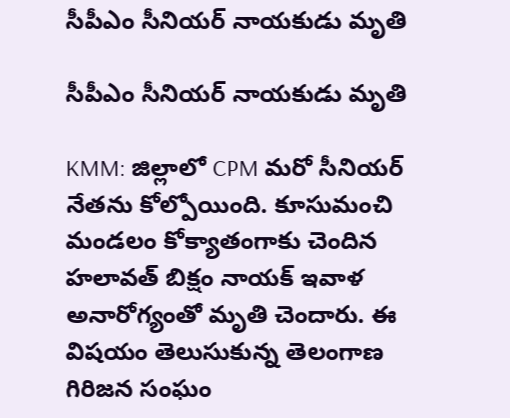సీపీఎం సీనియర్ నాయకుడు మృతి

సీపీఎం సీనియర్ నాయకుడు మృతి

KMM: జిల్లాలో CPM మరో సీనియర్ నేతను కోల్పోయింది. కూసుమంచి మండలం కోక్యాతంగాకు చెందిన హలావత్ బిక్షం నాయక్ ఇవాళ అనారోగ్యంతో మృతి చెందారు. ఈ విషయం తెలుసుకున్న తెలంగాణ గిరిజన సంఘం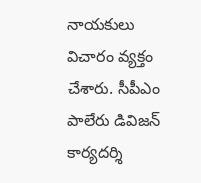నాయకులు విచారం వ్యక్తం చేశారు. సీపీఎం పాలేరు డివిజన్ కార్యదర్శి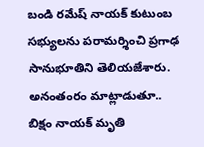బండి రమేష్ నాయక్ కుటుంబ సభ్యులను పరామర్శించి ప్రగాఢ సానుభూతిని తెలియజేశారు. అనంతంరం మాట్లాడుతూ.. బిక్షం నాయక్ మృతి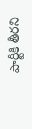పార్టీకి తీరని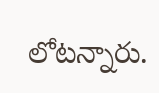లోటన్నారు.